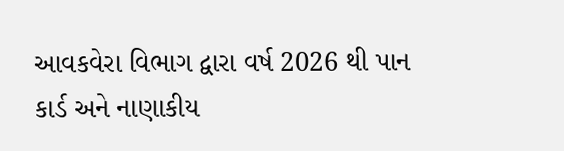આવકવેરા વિભાગ દ્વારા વર્ષ 2026 થી પાન કાર્ડ અને નાણાકીય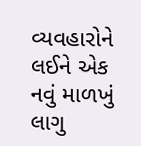વ્યવહારોને લઈને એક નવું માળખું લાગુ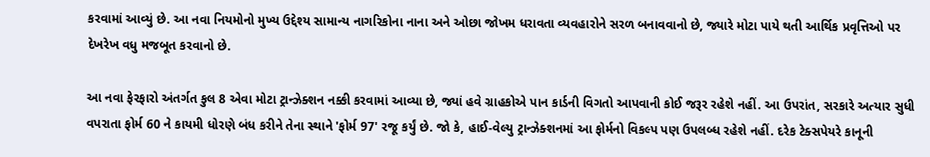કરવામાં આવ્યું છે. આ નવા નિયમોનો મુખ્ય ઉદ્દેશ્ય સામાન્ય નાગરિકોના નાના અને ઓછા જોખમ ધરાવતા વ્યવહારોને સરળ બનાવવાનો છે, જ્યારે મોટા પાયે થતી આર્થિક પ્રવૃત્તિઓ પર દેખરેખ વધુ મજબૂત કરવાનો છે.

આ નવા ફેરફારો અંતર્ગત કુલ 8 એવા મોટા ટ્રાન્ઝેક્શન નક્કી કરવામાં આવ્યા છે, જ્યાં હવે ગ્રાહકોએ પાન કાર્ડની વિગતો આપવાની કોઈ જરૂર રહેશે નહીં. આ ઉપરાંત, સરકારે અત્યાર સુધી વપરાતા ફોર્મ 60 ને કાયમી ધોરણે બંધ કરીને તેના સ્થાને 'ફોર્મ 97' રજૂ કર્યું છે. જો કે, હાઈ-વેલ્યુ ટ્રાન્ઝેક્શનમાં આ ફોર્મનો વિકલ્પ પણ ઉપલબ્ધ રહેશે નહીં. દરેક ટેક્સપેયરે કાનૂની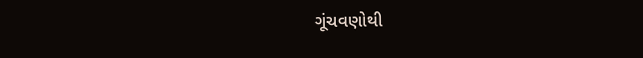ગૂંચવણોથી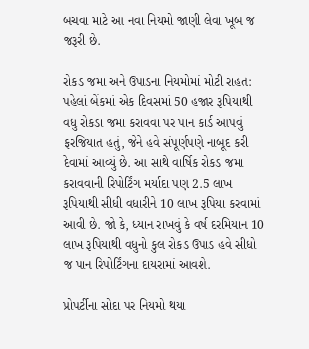બચવા માટે આ નવા નિયમો જાણી લેવા ખૂબ જ જરૂરી છે.

રોકડ જમા અને ઉપાડના નિયમોમાં મોટી રાહત: પહેલાં બેંકમાં એક દિવસમાં 50 હજાર રૂપિયાથી વધુ રોકડા જમા કરાવવા પર પાન કાર્ડ આપવું ફરજિયાત હતું, જેને હવે સંપૂર્ણપણે નાબૂદ કરી દેવામાં આવ્યું છે. આ સાથે વાર્ષિક રોકડ જમા કરાવવાની રિપોર્ટિંગ મર્યાદા પણ 2.5 લાખ રૂપિયાથી સીધી વધારીને 10 લાખ રૂપિયા કરવામાં આવી છે. જો કે, ધ્યાન રાખવું કે વર્ષ દરમિયાન 10 લાખ રૂપિયાથી વધુનો કુલ રોકડ ઉપાડ હવે સીધો જ પાન રિપોર્ટિંગના દાયરામાં આવશે.

પ્રોપર્ટીના સોદા પર નિયમો થયા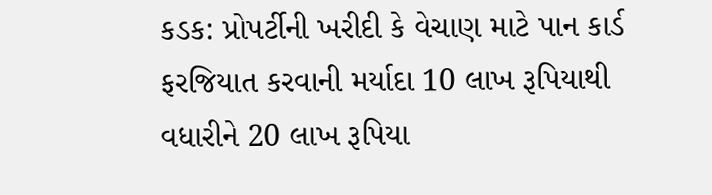કડક: પ્રોપર્ટીની ખરીદી કે વેચાણ માટે પાન કાર્ડ ફરજિયાત કરવાની મર્યાદા 10 લાખ રૂપિયાથી વધારીને 20 લાખ રૂપિયા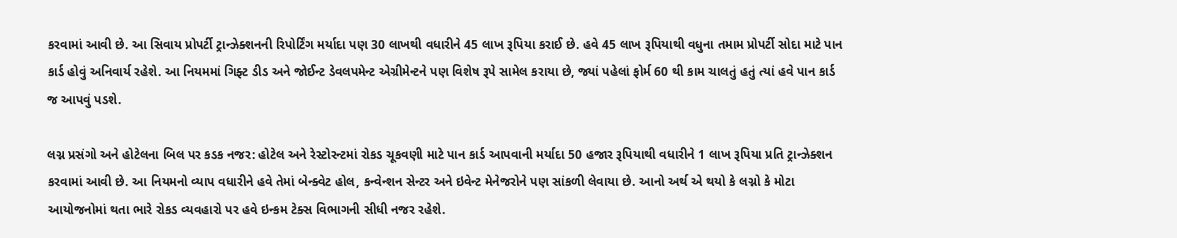કરવામાં આવી છે. આ સિવાય પ્રોપર્ટી ટ્રાન્ઝેક્શનની રિપોર્ટિંગ મર્યાદા પણ 30 લાખથી વધારીને 45 લાખ રૂપિયા કરાઈ છે. હવે 45 લાખ રૂપિયાથી વધુના તમામ પ્રોપર્ટી સોદા માટે પાન કાર્ડ હોવું અનિવાર્ય રહેશે. આ નિયમમાં ગિફ્ટ ડીડ અને જોઈન્ટ ડેવલપમેન્ટ એગ્રીમેન્ટને પણ વિશેષ રૂપે સામેલ કરાયા છે, જ્યાં પહેલાં ફોર્મ 60 થી કામ ચાલતું હતું ત્યાં હવે પાન કાર્ડ જ આપવું પડશે.

લગ્ન પ્રસંગો અને હોટેલના બિલ પર કડક નજર: હોટેલ અને રેસ્ટોરન્ટમાં રોકડ ચૂકવણી માટે પાન કાર્ડ આપવાની મર્યાદા 50 હજાર રૂપિયાથી વધારીને 1 લાખ રૂપિયા પ્રતિ ટ્રાન્ઝેક્શન કરવામાં આવી છે. આ નિયમનો વ્યાપ વધારીને હવે તેમાં બેન્ક્વેટ હોલ, કન્વેન્શન સેન્ટર અને ઇવેન્ટ મેનેજરોને પણ સાંકળી લેવાયા છે. આનો અર્થ એ થયો કે લગ્નો કે મોટા આયોજનોમાં થતા ભારે રોકડ વ્યવહારો પર હવે ઇન્કમ ટેક્સ વિભાગની સીધી નજર રહેશે.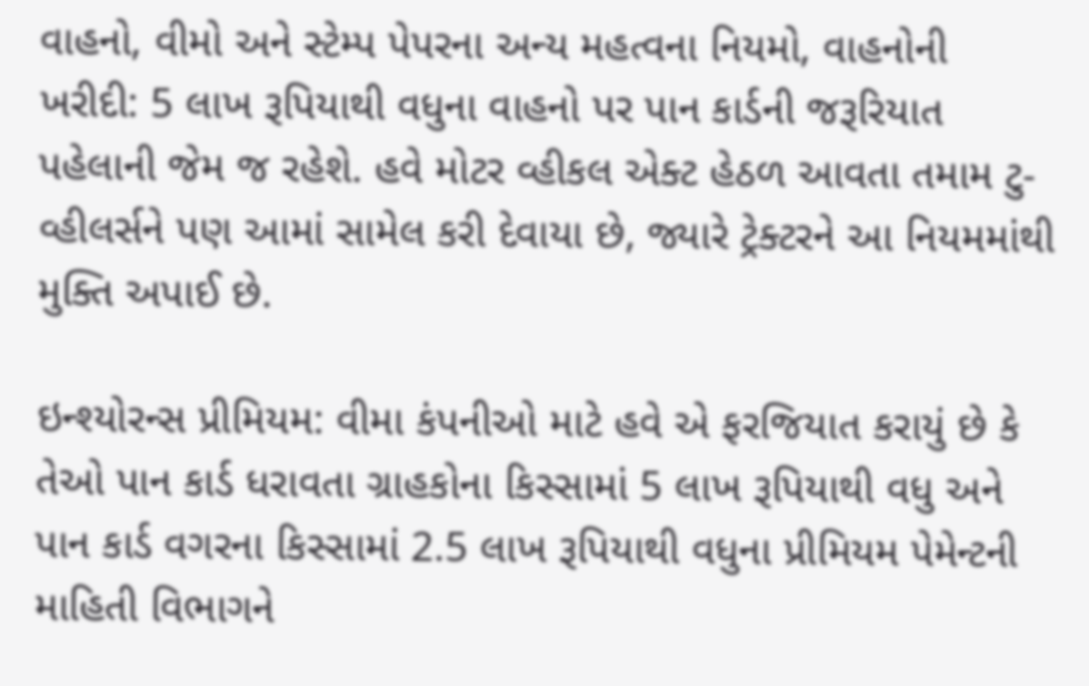વાહનો, વીમો અને સ્ટેમ્પ પેપરના અન્ય મહત્વના નિયમો, વાહનોની ખરીદી: 5 લાખ રૂપિયાથી વધુના વાહનો પર પાન કાર્ડની જરૂરિયાત પહેલાની જેમ જ રહેશે. હવે મોટર વ્હીકલ એક્ટ હેઠળ આવતા તમામ ટુ-વ્હીલર્સને પણ આમાં સામેલ કરી દેવાયા છે, જ્યારે ટ્રેક્ટરને આ નિયમમાંથી મુક્તિ અપાઈ છે.

ઇન્શ્યોરન્સ પ્રીમિયમ: વીમા કંપનીઓ માટે હવે એ ફરજિયાત કરાયું છે કે તેઓ પાન કાર્ડ ધરાવતા ગ્રાહકોના કિસ્સામાં 5 લાખ રૂપિયાથી વધુ અને પાન કાર્ડ વગરના કિસ્સામાં 2.5 લાખ રૂપિયાથી વધુના પ્રીમિયમ પેમેન્ટની માહિતી વિભાગને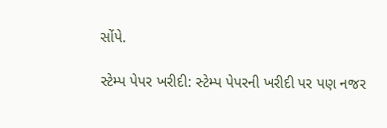સોંપે.

સ્ટેમ્પ પેપર ખરીદી: સ્ટેમ્પ પેપરની ખરીદી પર પણ નજર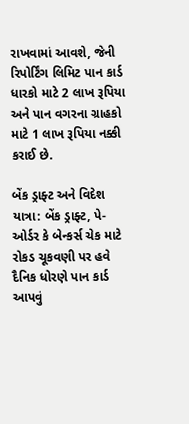રાખવામાં આવશે, જેની રિપોર્ટિંગ લિમિટ પાન કાર્ડ ધારકો માટે 2 લાખ રૂપિયા અને પાન વગરના ગ્રાહકો માટે 1 લાખ રૂપિયા નક્કી કરાઈ છે.

બેંક ડ્રાફ્ટ અને વિદેશ યાત્રા: બેંક ડ્રાફ્ટ, પે-ઓર્ડર કે બેન્કર્સ ચેક માટે રોકડ ચૂકવણી પર હવે દૈનિક ધોરણે પાન કાર્ડ આપવું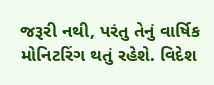જરૂરી નથી, પરંતુ તેનું વાર્ષિક મોનિટરિંગ થતું રહેશે. વિદેશ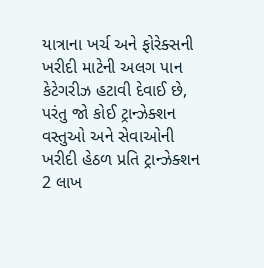યાત્રાના ખર્ચ અને ફોરેક્સની ખરીદી માટેની અલગ પાન કેટેગરીઝ હટાવી દેવાઈ છે, પરંતુ જો કોઈ ટ્રાન્ઝેક્શન વસ્તુઓ અને સેવાઓની ખરીદી હેઠળ પ્રતિ ટ્રાન્ઝેક્શન 2 લાખ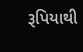રૂપિયાથી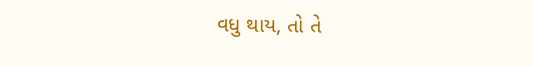વધુ થાય, તો તે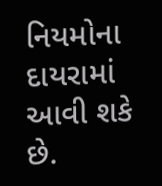નિયમોના દાયરામાં આવી શકે છે.